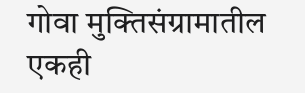गोवा मुक्तिसंग्रामातील एकही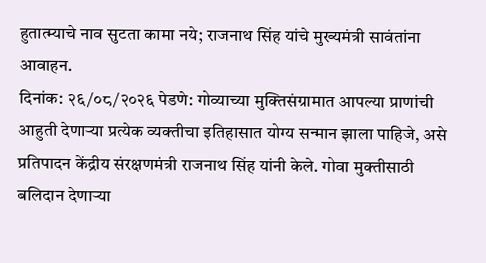हुतात्म्याचे नाव सुटता कामा नये; राजनाथ सिंह यांचे मुख्यमंत्री सावंतांना आवाहन.
दिनांक: २६/०८/२०२६ पेडणे: गोव्याच्या मुक्तिसंग्रामात आपल्या प्राणांची आहुती देणाऱ्या प्रत्येक व्यक्तीचा इतिहासात योग्य सन्मान झाला पाहिजे, असे प्रतिपादन केंद्रीय संरक्षणमंत्री राजनाथ सिंह यांनी केले. गोवा मुक्तीसाठी बलिदान देणाऱ्या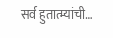सर्व हुतात्म्यांची…